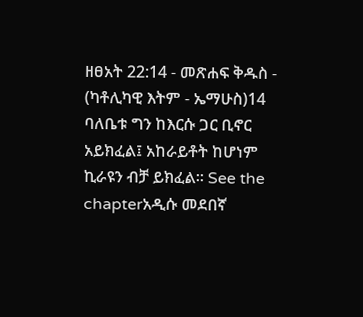ዘፀአት 22:14 - መጽሐፍ ቅዱስ - (ካቶሊካዊ እትም - ኤማሁስ)14 ባለቤቱ ግን ከእርሱ ጋር ቢኖር አይክፈል፤ አከራይቶት ከሆነም ኪራዩን ብቻ ይክፈል። See the chapterአዲሱ መደበኛ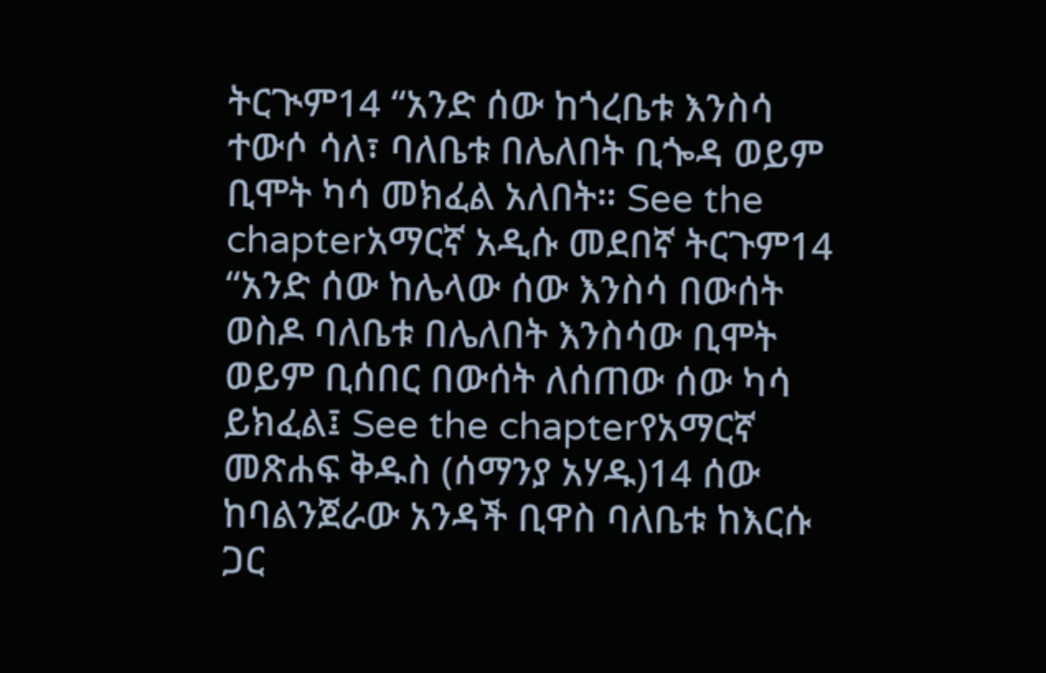ትርጒም14 “አንድ ሰው ከጎረቤቱ እንስሳ ተውሶ ሳለ፣ ባለቤቱ በሌለበት ቢጐዳ ወይም ቢሞት ካሳ መክፈል አለበት። See the chapterአማርኛ አዲሱ መደበኛ ትርጉም14 “አንድ ሰው ከሌላው ሰው እንስሳ በውሰት ወስዶ ባለቤቱ በሌለበት እንስሳው ቢሞት ወይም ቢሰበር በውሰት ለሰጠው ሰው ካሳ ይክፈል፤ See the chapterየአማርኛ መጽሐፍ ቅዱስ (ሰማንያ አሃዱ)14 ሰው ከባልንጀራው አንዳች ቢዋስ ባለቤቱ ከእርሱ ጋር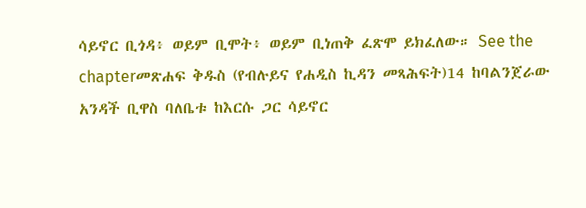ሳይኖር ቢጎዳ፥ ወይም ቢሞት፥ ወይም ቢነጠቅ ፈጽሞ ይክፈለው። See the chapterመጽሐፍ ቅዱስ (የብሉይና የሐዲስ ኪዳን መጻሕፍት)14 ከባልንጀራው አንዳች ቢዋስ ባለቤቱ ከእርሱ ጋር ሳይኖር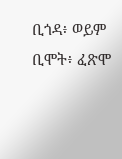ቢጎዳ፥ ወይም ቢሞት፥ ፈጽሞ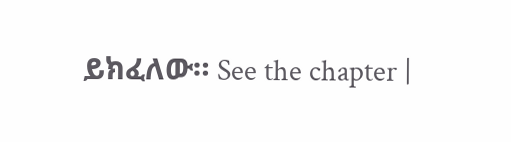ይክፈለው። See the chapter |